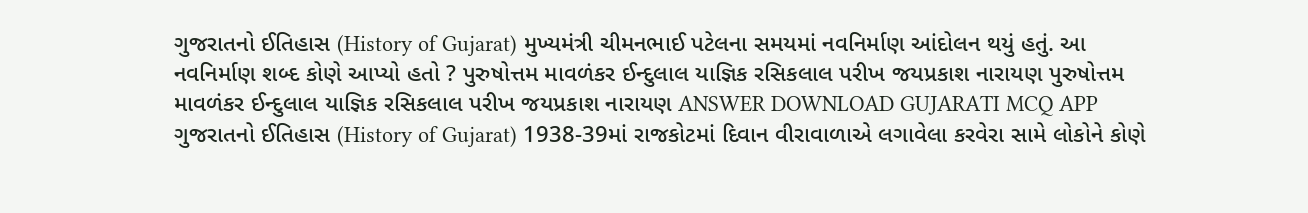ગુજરાતનો ઈતિહાસ (History of Gujarat) મુખ્યમંત્રી ચીમનભાઈ પટેલના સમયમાં નવનિર્માણ આંદોલન થયું હતું. આ નવનિર્માણ શબ્દ કોણે આપ્યો હતો ? પુરુષોત્તમ માવળંકર ઈન્દુલાલ યાજ્ઞિક રસિકલાલ પરીખ જયપ્રકાશ નારાયણ પુરુષોત્તમ માવળંકર ઈન્દુલાલ યાજ્ઞિક રસિકલાલ પરીખ જયપ્રકાશ નારાયણ ANSWER DOWNLOAD GUJARATI MCQ APP
ગુજરાતનો ઈતિહાસ (History of Gujarat) 1938-39માં રાજકોટમાં દિવાન વીરાવાળાએ લગાવેલા કરવેરા સામે લોકોને કોણે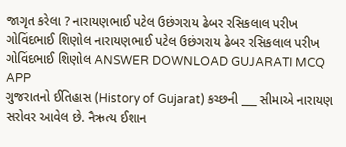જાગૃત કરેલા ? નારાયણભાઈ પટેલ ઉછંગરાય ઢેબર રસિકલાલ પરીખ ગોવિંદભાઈ શિણોલ નારાયણભાઈ પટેલ ઉછંગરાય ઢેબર રસિકલાલ પરીખ ગોવિંદભાઈ શિણોલ ANSWER DOWNLOAD GUJARATI MCQ APP
ગુજરાતનો ઈતિહાસ (History of Gujarat) કચ્છની ___ સીમાએ નારાયણ સરોવર આવેલ છે. નૈઋત્ય ઈશાન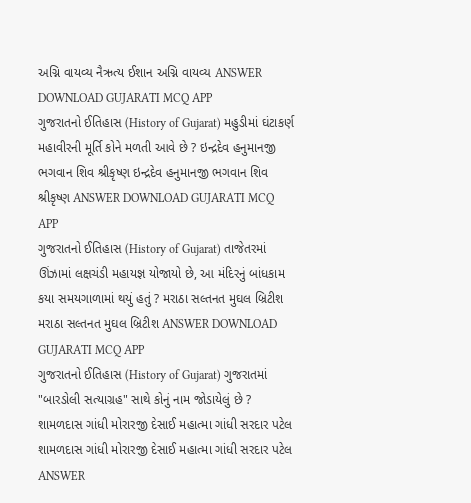અગ્નિ વાયવ્ય નૈઋત્ય ઈશાન અગ્નિ વાયવ્ય ANSWER DOWNLOAD GUJARATI MCQ APP
ગુજરાતનો ઈતિહાસ (History of Gujarat) મહુડીમાં ઘંટાકર્ણ મહાવીરની મૂર્તિ કોને મળતી આવે છે ? ઇન્દ્રદેવ હનુમાનજી ભગવાન શિવ શ્રીકૃષ્ણ ઇન્દ્રદેવ હનુમાનજી ભગવાન શિવ શ્રીકૃષ્ણ ANSWER DOWNLOAD GUJARATI MCQ APP
ગુજરાતનો ઈતિહાસ (History of Gujarat) તાજેતરમાં ઊંઝામાં લક્ષચંડી મહાયજ્ઞ યોજાયો છે, આ મંદિરનું બાંધકામ કયા સમયગાળામાં થયું હતું ? મરાઠા સલ્તનત મુઘલ બ્રિટીશ મરાઠા સલ્તનત મુઘલ બ્રિટીશ ANSWER DOWNLOAD GUJARATI MCQ APP
ગુજરાતનો ઈતિહાસ (History of Gujarat) ગુજરાતમાં "બારડોલી સત્યાગ્રહ" સાથે કોનું નામ જોડાયેલું છે ? શામળદાસ ગાંધી મોરારજી દેસાઈ મહાત્મા ગાંધી સરદાર પટેલ શામળદાસ ગાંધી મોરારજી દેસાઈ મહાત્મા ગાંધી સરદાર પટેલ ANSWER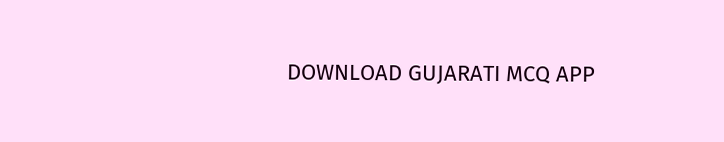DOWNLOAD GUJARATI MCQ APP